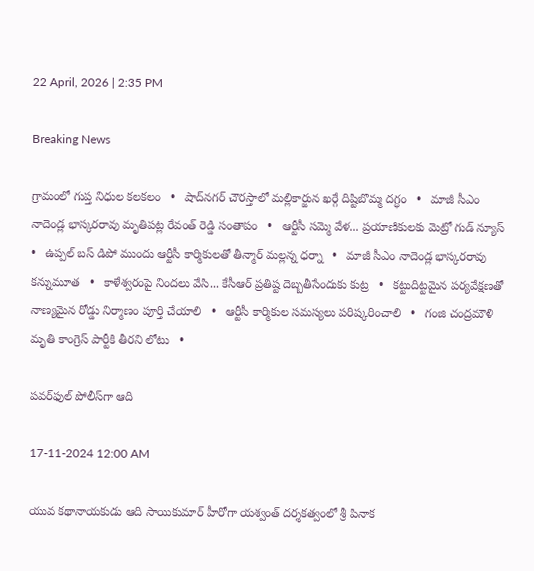22 April, 2026 | 2:35 PM

Breaking News

గ్రామంలో గుప్త నిధుల కలకలం   •   షాద్‌నగర్ చౌరస్తాలో మల్లికార్జున ఖర్గే దిష్టిబొమ్మ దగ్ధం   •   మాజీ సీఎం నాదెండ్ల భాస్కరరావు మృతిపట్ల రేవంత్ రెడ్డి సంతాపం   •   ఆర్టీసీ సమ్మె వేళ... ప్రయాణికులకు మెట్రో గుడ్ న్యూస్   •   ఉప్పల్ బస్ డిపో ముందు ఆర్టీసీ కార్మికులతో తీన్మార్ మల్లన్న ధర్నా   •   మాజీ సీఎం నాదెండ్ల భాస్కరరావు కన్నుమూత   •   కాళేశ్వరంపై నిందలు వేసి... కేసీఆర్ ప్రతిష్ట దెబ్బతీసేందుకు కుట్ర   •   కట్టుదిట్టమైన పర్యవేక్షణతో నాణ్యమైన రోడ్డు నిర్మాణం పూర్తి చేయాలి   •   ఆర్టీసీ కార్మికుల సమస్యలు పరిష్కరించాలి   •   గంజి చంద్రమౌళి మృతి కాంగ్రెస్ పార్టీకి తీరని లోటు   •

పవర్‌ఫుల్ పోలీస్‌గా ఆది

17-11-2024 12:00 AM

యువ కథానాయకుడు ఆది సాయికుమార్ హీరోగా యశ్వంత్ దర్శకత్వంలో శ్రీ పినాక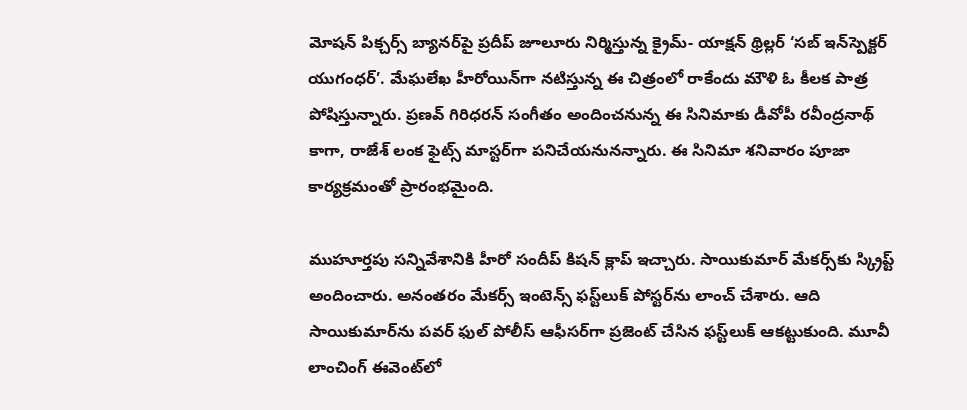మోషన్ పిక్చర్స్ బ్యానర్‌పై ప్రదీప్ జూలూరు నిర్మిస్తున్న క్రైమ్- యాక్షన్ థ్రిల్లర్ ‘సబ్ ఇన్‌స్పెక్టర్ యుగంధర్’. మేఘలేఖ హీరోయిన్‌గా నటిస్తున్న ఈ చిత్రంలో రాకేందు మౌళి ఓ కీలక పాత్ర పోషిస్తున్నారు. ప్రణవ్ గిరిధరన్ సంగీతం అందించనున్న ఈ సినిమాకు డీవోపీ రవీంద్రనాథ్ కాగా, రాజేశ్ లంక ఫైట్స్ మాస్టర్‌గా పనిచేయనునన్నారు. ఈ సినిమా శనివారం పూజా కార్యక్రమంతో ప్రారంభమైంది.

ముహూర్తపు సన్నివేశానికి హీరో సందీప్ కిషన్ క్లాప్ ఇచ్చారు. సాయికుమార్ మేకర్స్‌కు స్క్రిప్ట్ అందించారు. అనంతరం మేకర్స్ ఇంటెన్స్ ఫస్ట్‌లుక్ పోస్టర్‌ను లాంచ్ చేశారు. ఆది సాయికుమార్‌ను పవర్ ఫుల్ పోలీస్ ఆఫీసర్‌గా ప్రజెంట్ చేసిన ఫస్ట్‌లుక్ ఆకట్టుకుంది. మూవీ లాంచింగ్ ఈవెంట్‌లో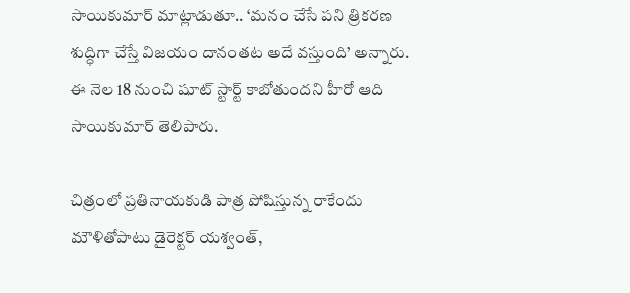సాయికుమార్ మాట్లాడుతూ.. ‘మనం చేసే పని త్రికరణ శుద్ధిగా చేస్తే విజయం దానంతట అదే వస్తుంది’ అన్నారు. ఈ నెల 18 నుంచి షూట్ స్టార్ట్ కాబోతుందని హీరో ఆది సాయికుమార్ తెలిపారు.

చిత్రంలో ప్రతినాయకుడి పాత్ర పోషిస్తున్న రాకేందు మౌళితోపాటు డైరెక్టర్ యశ్వంత్,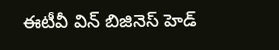ఈటీవీ విన్ బిజినెస్ హెడ్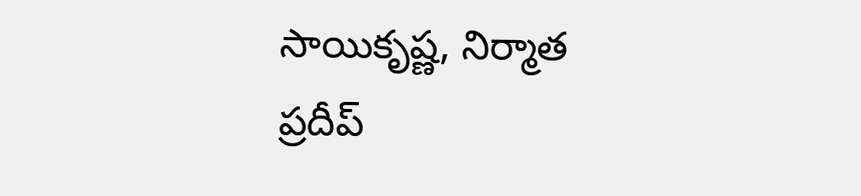సాయికృష్ణ, నిర్మాత ప్రదీప్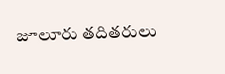జూలూరు తదితరులు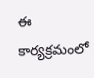ఈ కార్యక్రమంలో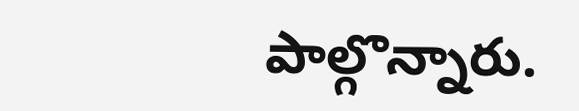పాల్గొన్నారు.